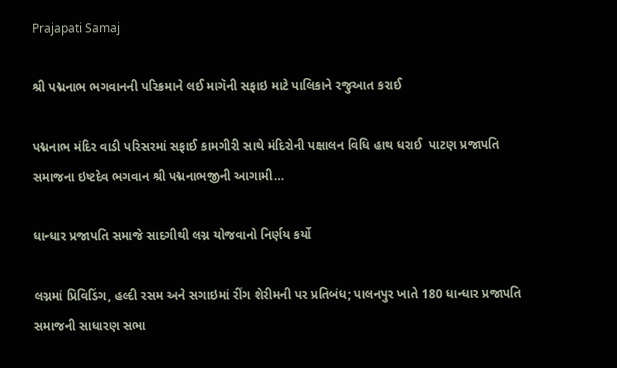Prajapati Samaj

શ્રી પદ્મનાભ ભગવાનની પરિક્રમાને લઈ માગૅની સફાઇ માટે પાલિકાને રજુઆત કરાઈ

પદ્મનાભ મંદિર વાડી પરિસરમાં સફાઈ કામગીરી સાથે મંદિરોની પક્ષાલન વિધિ હાથ ધરાઈ  પાટણ પ્રજાપતિ સમાજના ઇષ્ટદેવ ભગવાન શ્રી પદ્મનાભજીની આગામી…

ધાન્ધાર પ્રજાપતિ સમાજે સાદગીથી લગ્ન યોજવાનો નિર્ણય કર્યો

લગ્નમાં પ્રિવિડિંગ, હલ્દી રસમ અને સગાઇમાં રીંગ શેરીમની પર પ્રતિબંધ; પાલનપુર ખાતે 180 ધાન્ધાર પ્રજાપતિ સમાજની સાધારણ સભા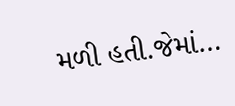મળી હતી.જેમાં…